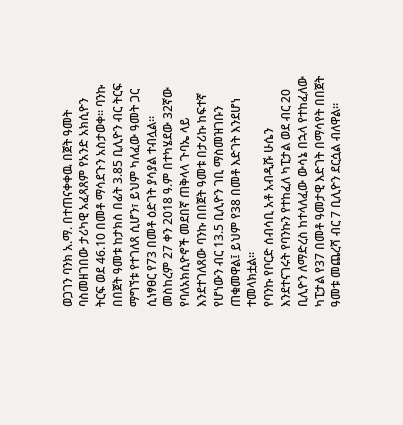ወጋገን ባንክ አ.ማ. በተጠናቀቀዉ በጀት ዓመት ባስመዘገበው ታሪካዊ አፈጻጸም የአንድ አክሲዮን ትርፍ ወደ 46.10 በመቶ ማሳደጉን አስታወቀ። ባንኩ በበጀት ዓመቱ ከታክስ በፊት 3.85 ቢሊዮን ብር ትርፍ ማግኘቱ የተገለጸ ሲሆን፣ ይህም ካለፈው ዓመት ጋር ሲነፃፀር የ73 በመቶ ዕድገት ያሳያል ተብሏል።
መስከረም 27 ቀን 2018 ዓ.ም በተካሄደው 32ኛው የባለአክሲዮኖች መደበኛ ጠቅላላ ጉባኤ ላይ እንደተገለጸው ባንኩ በበጀት ዓመቱ በታሪኩ ከፍተኛ የሆነውን ብር 13.5 ቢሊዮን ገቢ ማስመዝገቡን ጠቁመዋል፤ ይህም የ38 በመቶ እድገት እንደሆነ ተመላክቷል።
የባንኩ የቦርድ ሰብሳቢ አቶ አብዲሹ ሁሴን እንደተናገሩት የባንኩን የተከፈለ ካፒታል ወደ ብር 20 ቢሊዮን ለማድረስ ከተላለፈው ውሳኔ በኋላ የተከፈለው ካፒታል የ37 በመቶ ዓመታዊ እድገት በማሳየት በበጀት ዓመቱ መጨረሻ ብር 7 ቢሊዮን ደርሷል ብለዋል።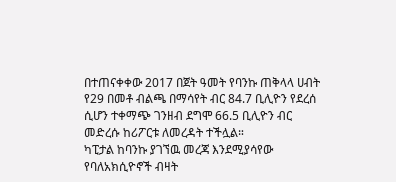በተጠናቀቀው 2017 በጀት ዓመት የባንኩ ጠቅላላ ሀብት የ29 በመቶ ብልጫ በማሳየት ብር 84.7 ቢሊዮን የደረሰ ሲሆን ተቀማጭ ገንዘብ ደግሞ 66.5 ቢሊዮን ብር መድረሱ ከሪፖርቱ ለመረዳት ተችሏል።
ካፒታል ከባንኩ ያገኘዉ መረጃ እንደሚያሳየው የባለአክሲዮኖች ብዛት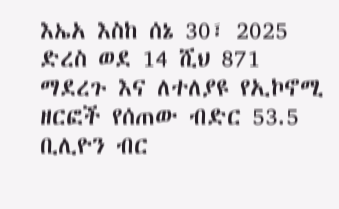እኤአ እስከ ሰኔ 30፣ 2025 ድረስ ወደ 14 ሺህ 871 ማደረጉ እና ለተለያዩ የኢኮኖሚ ዘርፎች የሰጠው ብድር 53.5 ቢሊዮን ብር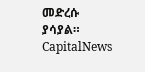መድረሱ ያሳያል።
CapitalNews